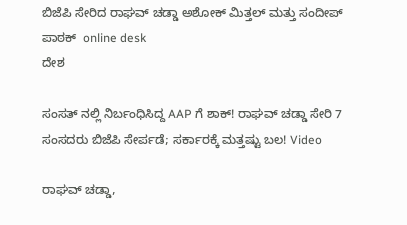ಬಿಜೆಪಿ ಸೇರಿದ ರಾಘವ್ ಚಡ್ಡಾ ಅಶೋಕ್ ಮಿತ್ತಲ್ ಮತ್ತು ಸಂದೀಪ್ ಪಾಠಕ್  online desk
ದೇಶ

ಸಂಸತ್ ನಲ್ಲಿ ನಿರ್ಬಂಧಿಸಿದ್ದ AAP ಗೆ ಶಾಕ್! ರಾಘವ್ ಚಡ್ಡಾ ಸೇರಿ 7 ಸಂಸದರು ಬಿಜೆಪಿ ಸೇರ್ಪಡೆ; ಸರ್ಕಾರಕ್ಕೆ ಮತ್ತಷ್ಟು ಬಲ! Video

ರಾಘವ್ ಚಡ್ಡಾ,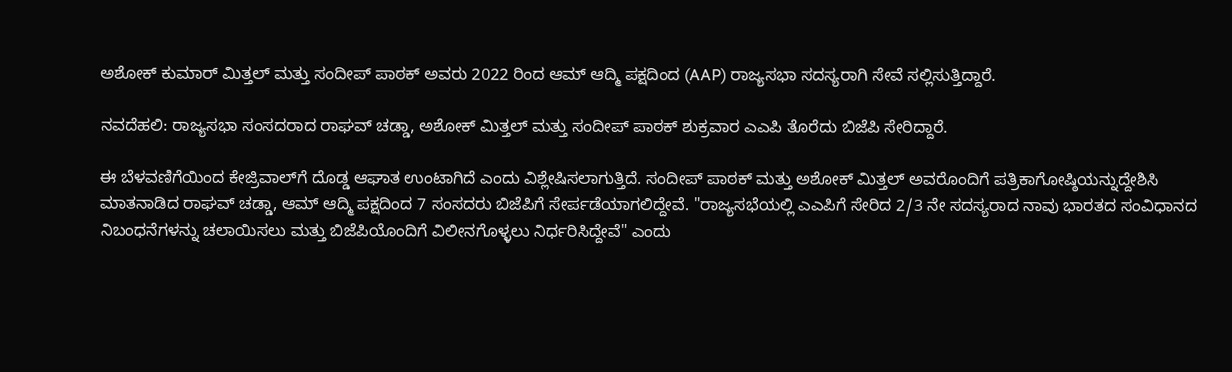ಅಶೋಕ್ ಕುಮಾರ್ ಮಿತ್ತಲ್ ಮತ್ತು ಸಂದೀಪ್ ಪಾಠಕ್ ಅವರು 2022 ರಿಂದ ಆಮ್ ಆದ್ಮಿ ಪಕ್ಷದಿಂದ (AAP) ರಾಜ್ಯಸಭಾ ಸದಸ್ಯರಾಗಿ ಸೇವೆ ಸಲ್ಲಿಸುತ್ತಿದ್ದಾರೆ.

ನವದೆಹಲಿ: ರಾಜ್ಯಸಭಾ ಸಂಸದರಾದ ರಾಘವ್ ಚಡ್ಡಾ, ಅಶೋಕ್ ಮಿತ್ತಲ್ ಮತ್ತು ಸಂದೀಪ್ ಪಾಠಕ್ ಶುಕ್ರವಾರ ಎಎಪಿ ತೊರೆದು ಬಿಜೆಪಿ ಸೇರಿದ್ದಾರೆ.

ಈ ಬೆಳವಣಿಗೆಯಿಂದ ಕೇಜ್ರಿವಾಲ್‌ಗೆ ದೊಡ್ಡ ಆಘಾತ ಉಂಟಾಗಿದೆ ಎಂದು ವಿಶ್ಲೇಷಿಸಲಾಗುತ್ತಿದೆ. ಸಂದೀಪ್ ಪಾಠಕ್ ಮತ್ತು ಅಶೋಕ್ ಮಿತ್ತಲ್ ಅವರೊಂದಿಗೆ ಪತ್ರಿಕಾಗೋಷ್ಠಿಯನ್ನುದ್ದೇಶಿಸಿ ಮಾತನಾಡಿದ ರಾಘವ್ ಚಡ್ಡಾ, ಆಮ್ ಆದ್ಮಿ ಪಕ್ಷದಿಂದ 7 ಸಂಸದರು ಬಿಜೆಪಿಗೆ ಸೇರ್ಪಡೆಯಾಗಲಿದ್ದೇವೆ. "ರಾಜ್ಯಸಭೆಯಲ್ಲಿ ಎಎಪಿಗೆ ಸೇರಿದ 2/3 ನೇ ಸದಸ್ಯರಾದ ನಾವು ಭಾರತದ ಸಂವಿಧಾನದ ನಿಬಂಧನೆಗಳನ್ನು ಚಲಾಯಿಸಲು ಮತ್ತು ಬಿಜೆಪಿಯೊಂದಿಗೆ ವಿಲೀನಗೊಳ್ಳಲು ನಿರ್ಧರಿಸಿದ್ದೇವೆ" ಎಂದು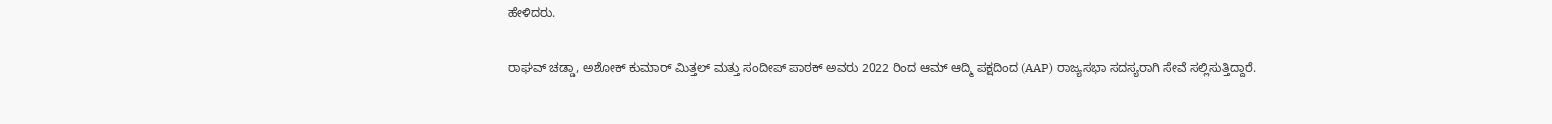ಹೇಳಿದರು.

ರಾಘವ್ ಚಡ್ಡಾ, ಅಶೋಕ್ ಕುಮಾರ್ ಮಿತ್ತಲ್ ಮತ್ತು ಸಂದೀಪ್ ಪಾಠಕ್ ಅವರು 2022 ರಿಂದ ಆಮ್ ಆದ್ಮಿ ಪಕ್ಷದಿಂದ (AAP) ರಾಜ್ಯಸಭಾ ಸದಸ್ಯರಾಗಿ ಸೇವೆ ಸಲ್ಲಿಸುತ್ತಿದ್ದಾರೆ.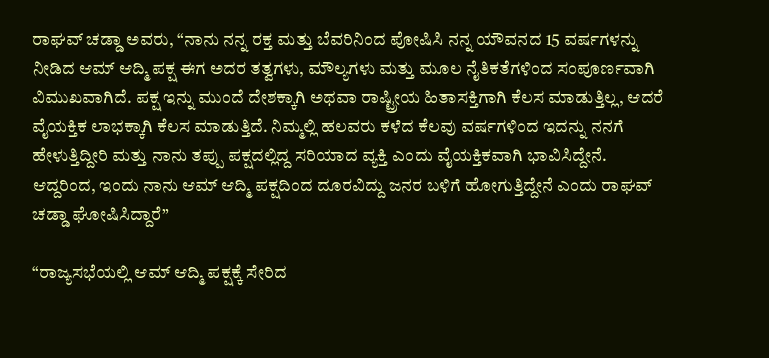ರಾಘವ್ ಚಡ್ಡಾ ಅವರು, “ನಾನು ನನ್ನ ರಕ್ತ ಮತ್ತು ಬೆವರಿನಿಂದ ಪೋಷಿಸಿ ನನ್ನ ಯೌವನದ 15 ವರ್ಷಗಳನ್ನು ನೀಡಿದ ಆಮ್ ಆದ್ಮಿ ಪಕ್ಷ ಈಗ ಅದರ ತತ್ವಗಳು, ಮೌಲ್ಯಗಳು ಮತ್ತು ಮೂಲ ನೈತಿಕತೆಗಳಿಂದ ಸಂಪೂರ್ಣವಾಗಿ ವಿಮುಖವಾಗಿದೆ. ಪಕ್ಷ ಇನ್ನು ಮುಂದೆ ದೇಶಕ್ಕಾಗಿ ಅಥವಾ ರಾಷ್ಟ್ರೀಯ ಹಿತಾಸಕ್ತಿಗಾಗಿ ಕೆಲಸ ಮಾಡುತ್ತಿಲ್ಲ, ಆದರೆ ವೈಯಕ್ತಿಕ ಲಾಭಕ್ಕಾಗಿ ಕೆಲಸ ಮಾಡುತ್ತಿದೆ. ನಿಮ್ಮಲ್ಲಿ ಹಲವರು ಕಳೆದ ಕೆಲವು ವರ್ಷಗಳಿಂದ ಇದನ್ನು ನನಗೆ ಹೇಳುತ್ತಿದ್ದೀರಿ ಮತ್ತು ನಾನು ತಪ್ಪು ಪಕ್ಷದಲ್ಲಿದ್ದ ಸರಿಯಾದ ವ್ಯಕ್ತಿ ಎಂದು ವೈಯಕ್ತಿಕವಾಗಿ ಭಾವಿಸಿದ್ದೇನೆ. ಆದ್ದರಿಂದ, ಇಂದು ನಾನು ಆಮ್ ಆದ್ಮಿ ಪಕ್ಷದಿಂದ ದೂರವಿದ್ದು ಜನರ ಬಳಿಗೆ ಹೋಗುತ್ತಿದ್ದೇನೆ ಎಂದು ರಾಘವ್ ಚಡ್ಡಾ ಘೋಷಿಸಿದ್ದಾರೆ”

“ರಾಜ್ಯಸಭೆಯಲ್ಲಿ ಆಮ್ ಆದ್ಮಿ ಪಕ್ಷಕ್ಕೆ ಸೇರಿದ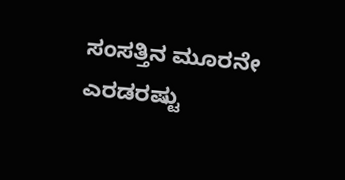ಸಂಸತ್ತಿನ ಮೂರನೇ ಎರಡರಷ್ಟು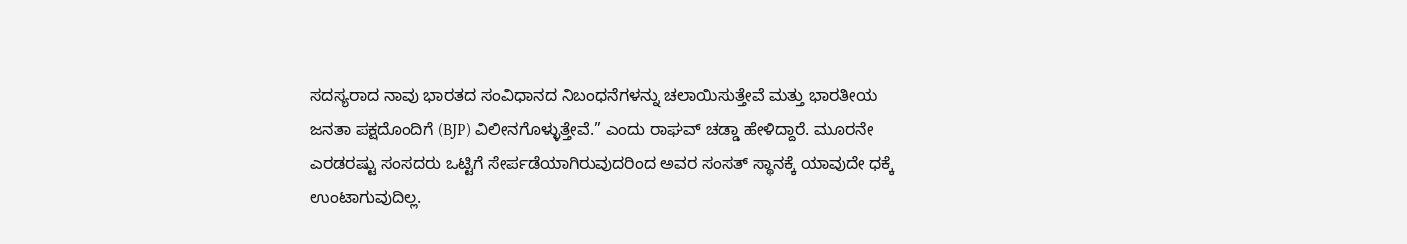ಸದಸ್ಯರಾದ ನಾವು ಭಾರತದ ಸಂವಿಧಾನದ ನಿಬಂಧನೆಗಳನ್ನು ಚಲಾಯಿಸುತ್ತೇವೆ ಮತ್ತು ಭಾರತೀಯ ಜನತಾ ಪಕ್ಷದೊಂದಿಗೆ (BJP) ವಿಲೀನಗೊಳ್ಳುತ್ತೇವೆ.” ಎಂದು ರಾಘವ್ ಚಡ್ಡಾ ಹೇಳಿದ್ದಾರೆ. ಮೂರನೇ ಎರಡರಷ್ಟು ಸಂಸದರು ಒಟ್ಟಿಗೆ ಸೇರ್ಪಡೆಯಾಗಿರುವುದರಿಂದ ಅವರ ಸಂಸತ್ ಸ್ಥಾನಕ್ಕೆ ಯಾವುದೇ ಧಕ್ಕೆ ಉಂಟಾಗುವುದಿಲ್ಲ.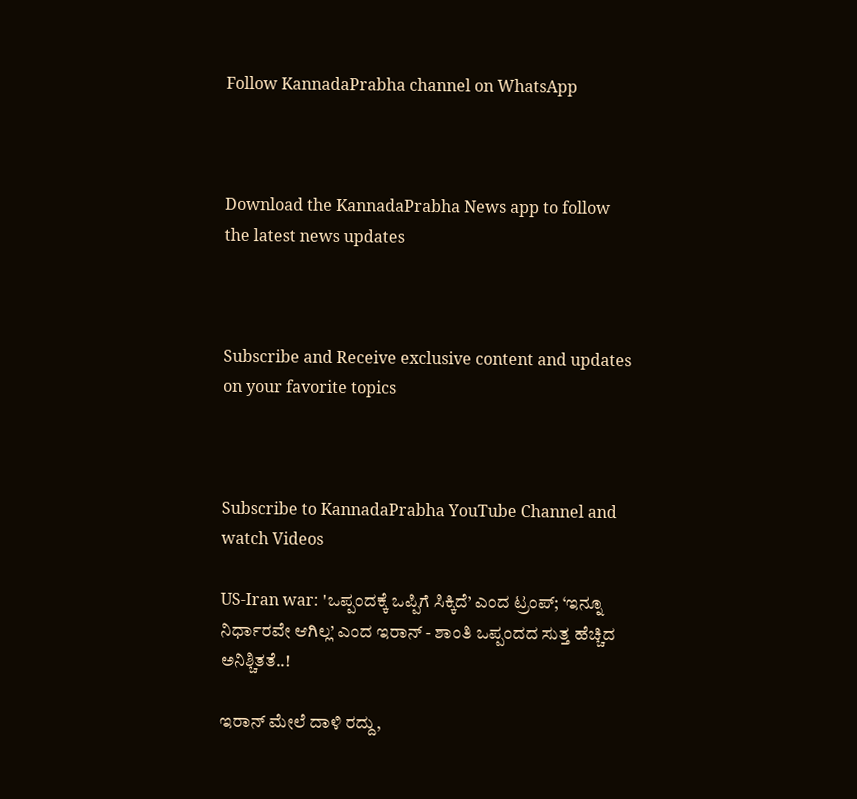Follow KannadaPrabha channel on WhatsApp



Download the KannadaPrabha News app to follow the latest news updates



Subscribe and Receive exclusive content and updates on your favorite topics



Subscribe to KannadaPrabha YouTube Channel and watch Videos

US-Iran war: 'ಒಪ್ಪಂದಕ್ಕೆ ಒಪ್ಪಿಗೆ ಸಿಕ್ಕಿದೆ’ ಎಂದ ಟ್ರಂಪ್‌; ‘ಇನ್ನೂ ನಿರ್ಧಾರವೇ ಆಗಿಲ್ಲ’ ಎಂದ ಇರಾನ್‌ - ಶಾಂತಿ ಒಪ್ಪಂದದ ಸುತ್ತ ಹೆಚ್ಚಿದ ಅನಿಶ್ಚಿತತೆ..!

ಇರಾನ್ ಮೇಲೆ ದಾಳಿ ರದ್ದು,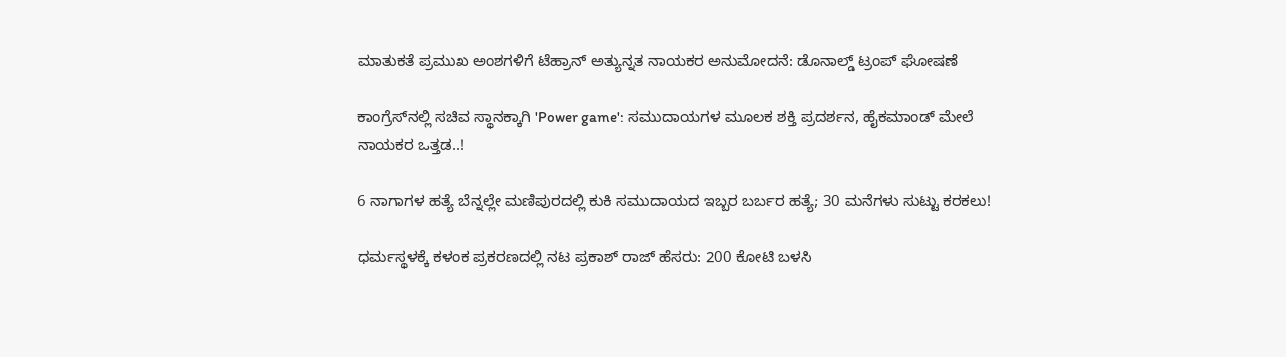ಮಾತುಕತೆ ಪ್ರಮುಖ ಅಂಶಗಳಿಗೆ ಟೆಹ್ರಾನ್‌ ಅತ್ಯುನ್ನತ ನಾಯಕರ ಅನುಮೋದನೆ: ಡೊನಾಲ್ಡ್ ಟ್ರಂಪ್ ಘೋಷಣೆ

ಕಾಂಗ್ರೆಸ್‌ನಲ್ಲಿ ಸಚಿವ ಸ್ಥಾನಕ್ಕಾಗಿ 'Power game': ಸಮುದಾಯಗಳ ಮೂಲಕ ಶಕ್ತಿ ಪ್ರದರ್ಶನ, ಹೈಕಮಾಂಡ್‌ ಮೇಲೆ ನಾಯಕರ ಒತ್ತಡ..!

6 ನಾಗಾಗಳ ಹತ್ಯೆ ಬೆನ್ನಲ್ಲೇ ಮಣಿಪುರದಲ್ಲಿ ಕುಕಿ ಸಮುದಾಯದ ಇಬ್ಬರ ಬರ್ಬರ ಹತ್ಯೆ; 30 ಮನೆಗಳು ಸುಟ್ಟು ಕರಕಲು!

ಧರ್ಮಸ್ಥಳಕ್ಕೆ ಕಳಂಕ ಪ್ರಕರಣದಲ್ಲಿ ನಟ ಪ್ರಕಾಶ್ ರಾಜ್ ಹೆಸರು: 200 ಕೋಟಿ ಬಳಸಿ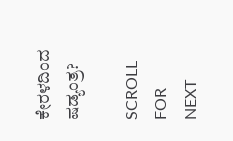ಕೇರಳದಿಂದ ಷಡ್ಯಂತ್ರ?

SCROLL FOR NEXT